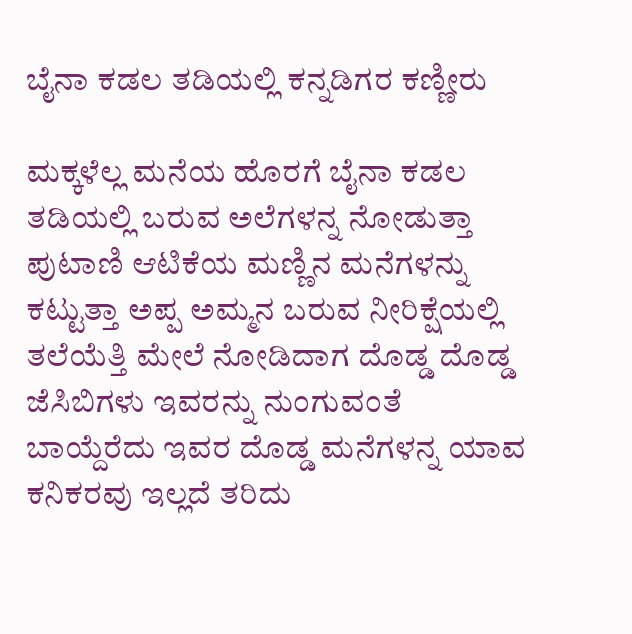ಬೈನಾ ಕಡಲ ತಡಿಯಲ್ಲಿ ಕನ್ನಡಿಗರ ಕಣ್ಣೀರು

ಮಕ್ಕಳೆಲ್ಲ ಮನೆಯ ಹೊರಗೆ ಬೈನಾ ಕಡಲ ತಡಿಯಲ್ಲಿ ಬರುವ ಅಲೆಗಳನ್ನ ನೋಡುತ್ತಾ ಪುಟಾಣಿ ಆಟಿಕೆಯ ಮಣ್ಣಿನ ಮನೆಗಳನ್ನು ಕಟ್ಟುತ್ತಾ ಅಪ್ಪ ಅಮ್ಮನ ಬರುವ ನೀರಿಕ್ಷೆಯಲ್ಲಿ ತಲೆಯೆತ್ತಿ ಮೇಲೆ ನೋಡಿದಾಗ ದೊಡ್ಡ ದೊಡ್ಡ ಜೆಸಿಬಿಗಳು ಇವರನ್ನು ನುಂಗುವಂತೆ ಬಾಯ್ದೆರೆದು ಇವರ ದೊಡ್ಡ ಮನೆಗಳನ್ನ ಯಾವ ಕನಿಕರವು ಇಲ್ಲದೆ ತರಿದು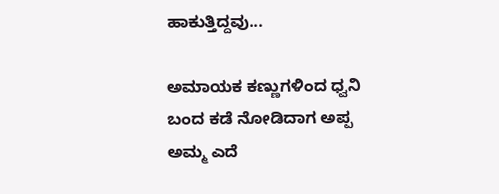ಹಾಕುತ್ತಿದ್ದವು...

ಅಮಾಯಕ ಕಣ್ಣುಗಳಿಂದ ಧ್ವನಿ ಬಂದ ಕಡೆ ನೋಡಿದಾಗ ಅಪ್ಪ ಅಮ್ಮ ಎದೆ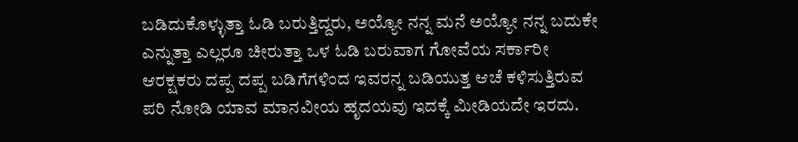ಬಡಿದುಕೊಳ್ಳುತ್ತಾ ಓಡಿ ಬರುತ್ತಿದ್ದರು, ಅಯ್ಯೋ ನನ್ನ ಮನೆ ಅಯ್ಯೋ ನನ್ನ ಬದುಕೇ ಎನ್ನುತ್ತಾ ಎಲ್ಲರೂ ಚೀರುತ್ತಾ ಒಳ ಓಡಿ ಬರುವಾಗ ಗೋವೆಯ ಸರ್ಕಾರೀ ಆರಕ್ಷಕರು ದಪ್ಪ ದಪ್ಪ ಬಡಿಗೆಗಳಿಂದ ಇವರನ್ನ ಬಡಿಯುತ್ತ ಆಚೆ ಕಳಿಸುತ್ತಿರುವ ಪರಿ ನೋಡಿ ಯಾವ ಮಾನವೀಯ ಹೃದಯವು ಇದಕ್ಕೆ ಮೀಡಿಯದೇ ಇರದು.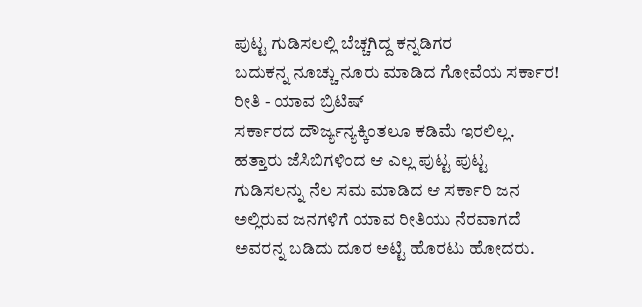ಪುಟ್ಟ ಗುಡಿಸಲಲ್ಲಿ ‌‌ಬೆಚ್ಚಗಿದ್ದ ‌ಕನ್ನಡಿಗರ ಬದುಕನ್ನ ‌ನೂಚ್ಚು ‌ನೂರು ‌ಮಾಡಿದ ‌ಗೋವೆಯ ‌ಸರ್ಕಾರ! ರೀತಿ - ಯಾವ ‌ಬ್ರಿಟಿಷ್
ಸರ್ಕಾರದ ದೌರ್ಜ್ಯನ್ಯಕ್ಕಿಂತಲೂ ಕಡಿಮೆ ಇರಲಿಲ್ಲ. ಹತ್ತಾರು ಜೆಸಿಬಿಗಳಿಂದ ಆ ಎಲ್ಲ ಪುಟ್ಟ ಪುಟ್ಟ ಗುಡಿಸಲನ್ನು ನೆಲ ಸಮ ಮಾಡಿದ ಆ ಸರ್ಕಾರಿ ಜನ ಅಲ್ಲಿರುವ ಜನಗಳಿಗೆ ಯಾವ ರೀತಿಯು ನೆರವಾಗದೆ ಅವರನ್ನ ಬಡಿದು ದೂರ ಅಟ್ಟಿ ಹೊರಟು ಹೋದರು.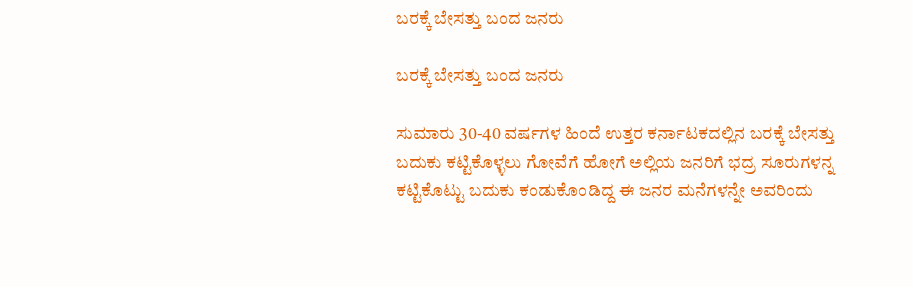ಬರಕ್ಕೆ ಬೇಸತ್ತು ಬಂದ ಜನರು

ಬರಕ್ಕೆ ಬೇಸತ್ತು ಬಂದ ಜನರು

ಸುಮಾರು 30-40 ವರ್ಷಗಳ ಹಿಂದೆ ಉತ್ತರ ಕರ್ನಾಟಕದಲ್ಲಿನ ಬರಕ್ಕೆ ಬೇಸತ್ತು ಬದುಕು ಕಟ್ಟಿಕೊಳ್ಳಲು ಗೋವೆಗೆ ಹೋಗೆ ಅಲ್ಲಿಯ ಜನರಿಗೆ ಭದ್ರ ಸೂರುಗಳನ್ನ ಕಟ್ಟಿಕೊಟ್ಟು ಬದುಕು ಕಂಡುಕೊಂಡಿದ್ದ ಈ ಜನರ ಮನೆಗಳನ್ನೇ ಅವರಿಂದು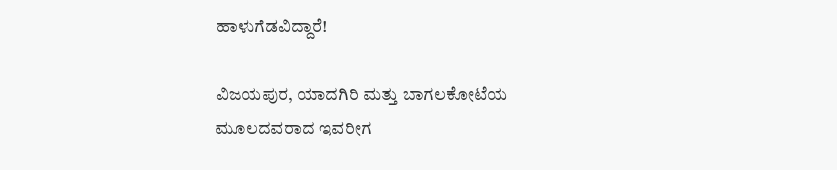ಹಾಳುಗೆಡವಿದ್ದಾರೆ!

ವಿಜಯಪುರ, ಯಾದಗಿರಿ ಮತ್ತು ಬಾಗಲಕೋಟೆಯ ಮೂಲದವರಾದ ಇವರೀಗ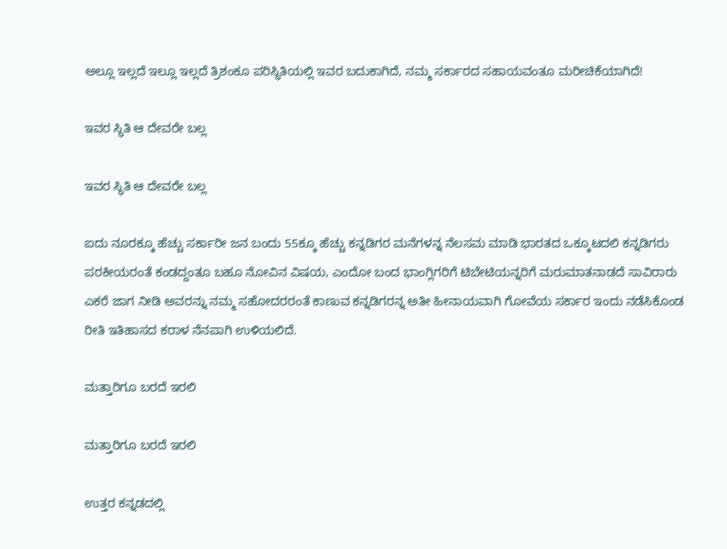ಅಲ್ಲೂ ಇಲ್ಲದೆ ಇಲ್ಲೂ ಇಲ್ಲದೆ ತ್ರಿಶಂಕೂ ಪರಿಸ್ಥಿತಿಯಲ್ಲಿ ಇವರ ಬದುಕಾಗಿದೆ, ನಮ್ಮ ಸರ್ಕಾರದ ಸಹಾಯವಂತೂ ಮರೀಚಿಕೆಯಾಗಿದೆ!

ಇವರ ಸ್ಥಿತಿ ಆ ದೇವರೇ ಬಲ್ಲ

ಇವರ ಸ್ಥಿತಿ ಆ ದೇವರೇ ಬಲ್ಲ

ಐದು ನೂರಕ್ಕೂ ಹೆಚ್ಚು ಸರ್ಕಾರೀ ಜನ ಬಂದು 55ಕ್ಕೂ ಹೆಚ್ಚು ಕನ್ನಡಿಗರ ಮನೆಗಳನ್ನ ನೆಲಸಮ ಮಾಡಿ ಭಾರತದ ಒಕ್ಕೂಟದಲಿ ಕನ್ನಡಿಗರು ಪರಕೀಯರಂತೆ ಕಂಡದ್ದಂತೂ ಬಹೂ ನೋವಿನ ವಿಷಯ, ಎಂದೋ ‌ಬಂದ ‌ಭಾಂಗ್ಲಿಗರಿಗೆ ಟಿಬೇಟಿಯನ್ನರಿಗೆ ಮರುಮಾತನಾಡದೆ ಸಾವಿರಾರು ಎಕರೆ ‌ಜಾಗ ನೀಡಿ ಅವರನ್ನು ನಮ್ಮ ಸಹೋದರರಂತೆ ಕಾಣುವ ಕನ್ನಡಿಗರನ್ನ ಅತೀ ಹೀನಾಯವಾಗಿ ಗೋವೆಯ ಸರ್ಕಾರ ಇಂದು ನಡೆಸಿಕೊಂಡ ರೀತಿ ಇತಿಹಾಸದ ಕರಾಳ ನೆನಪಾಗಿ ಉಳಿಯಲಿದೆ.

ಮತ್ತಾರಿಗೂ ‌ಬರದೆ ಇರಲಿ

ಮತ್ತಾರಿಗೂ ‌ಬರದೆ ಇರಲಿ

ಉತ್ತರ ಕನ್ನಡದಲ್ಲಿ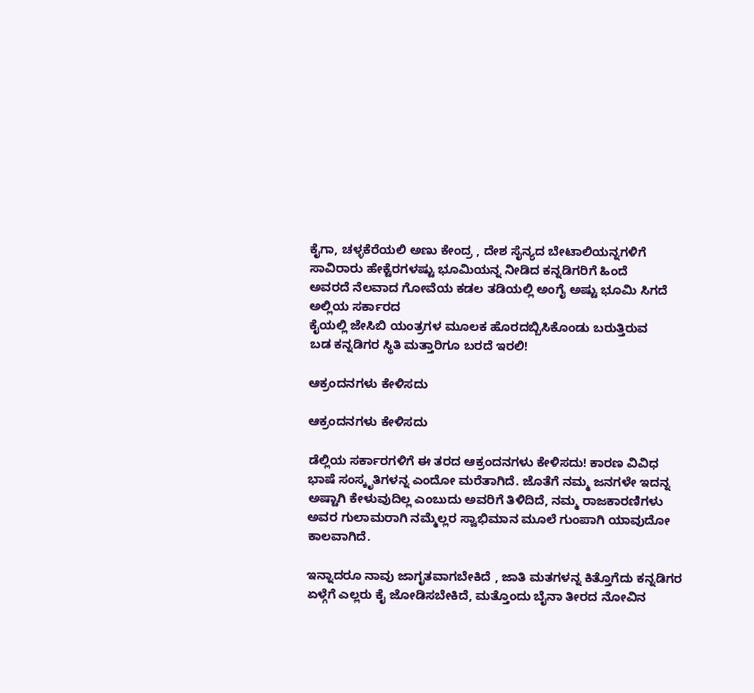ಕೈಗಾ, ಚಳ್ಳಕೆರೆಯಲಿ ‌ಅಣು ‌ಕೇಂದ್ರ ‌, ದೇಶ ‌ಸೈನ್ಯದ ‌ಬೇಟಾಲಿಯನ್ನಗಳಿಗೆ ಸಾವಿರಾರು ‌ಹೇಕ್ಟೆರಗಳಷ್ಟು ‌ಭೂಮಿಯನ್ನ ‌ನೀಡಿದ ‌ಕನ್ನಡಿಗರಿಗೆ ಹಿಂದೆ ಅವರದೆ ‌ನೆಲವಾದ ‌ಗೋವೆಯ ‌ಕಡಲ ತಡಿಯಲ್ಲಿ ‌ಅಂಗೈ ಅಷ್ಟು ‌ಭೂಮಿ ಸಿಗದೆ ಅಲ್ಲಿಯ ಸರ್ಕಾರದ ಕೈಯಲ್ಲಿ ‌ಜೇಸಿಬಿ ‌ಯಂತ್ರಗಳ ‌ಮೂಲಕ ‌ಹೊರದಬ್ಬಿಸಿಕೊಂಡು ‌ಬರುತ್ತಿರುವ ಬಡ ‌ಕನ್ನಡಿಗರ ‌ಸ್ಥಿತಿ ‌ಮತ್ತಾರಿಗೂ ‌ಬರದೆ ಇರಲಿ!

ಆಕ್ರಂದನಗಳು ಕೇಳಿಸದು

ಆಕ್ರಂದನಗಳು ಕೇಳಿಸದು

ಡೆಲ್ಲಿಯ ಸರ್ಕಾರಗಳಿಗೆ ಈ ತರದ ಆಕ್ರಂದನಗಳು ಕೇಳಿಸದು! ಕಾರಣ ವಿವಿಧ ಭಾಷೆ ಸಂಸ್ಕೃತಿಗಳನ್ನ ಎಂದೋ ಮರೆತಾಗಿದೆ. ಜೊತೆಗೆ ನಮ್ಮ ಜನಗಳೇ ಇದನ್ನ ಅಷ್ಟಾಗಿ ಕೇಳುವುದಿಲ್ಲ ಎಂಬುದು ಅವರಿಗೆ ತಿಳಿದಿದೆ, ನಮ್ಮ ರಾಜಕಾರಣಿಗಳು ಅವರ ಗುಲಾಮರಾಗಿ ನಮ್ಮೆಲ್ಲರ ಸ್ವಾಭಿಮಾನ ಮೂಲೆ ಗುಂಪಾಗಿ ಯಾವುದೋ ಕಾಲವಾಗಿದೆ.

ಇನ್ನಾದರೂ ನಾವು ಜಾಗೃತವಾಗಬೇಕಿದೆ , ಜಾತಿ ಮತಗಳನ್ನ ಕಿತ್ತೊಗೆದು ಕನ್ನಡಿಗರ ಏಳ್ಗೆಗೆ ಎಲ್ಲರು ಕೈ ಜೋಡಿಸಬೇಕಿದೆ, ಮತ್ತೊಂದು ಬೈನಾ ತೀರದ ನೋವಿನ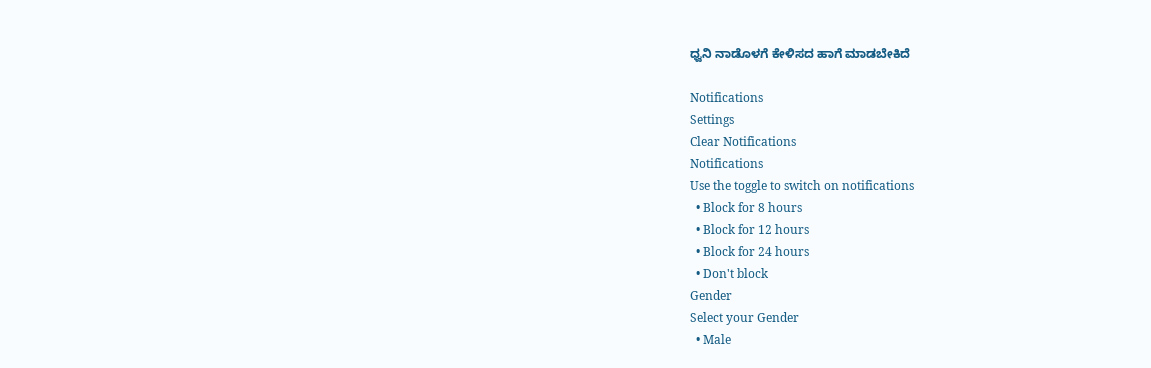ಧ್ವನಿ ನಾಡೊಳಗೆ ಕೇಳಿಸದ ಹಾಗೆ ಮಾಡಬೇಕಿದೆ

Notifications
Settings
Clear Notifications
Notifications
Use the toggle to switch on notifications
  • Block for 8 hours
  • Block for 12 hours
  • Block for 24 hours
  • Don't block
Gender
Select your Gender
  • Male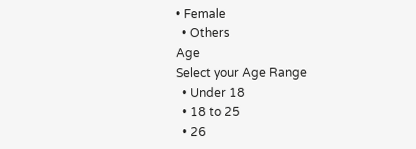• Female
  • Others
Age
Select your Age Range
  • Under 18
  • 18 to 25
  • 26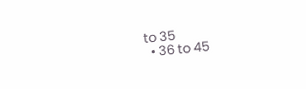to 35
  • 36 to 45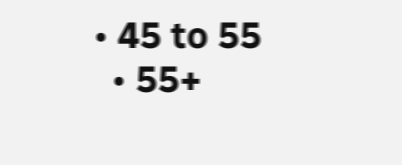• 45 to 55
  • 55+